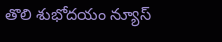తొలి శుభోదయం న్యూస్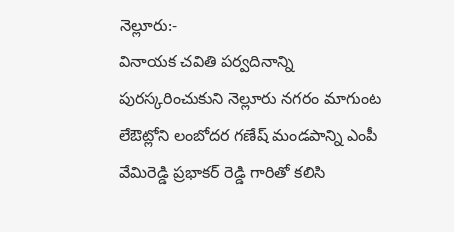నెల్లూరు:-
వినాయక చవితి పర్వదినాన్ని పురస్కరించుకుని నెల్లూరు నగరం మాగుంట లేఔట్లోని లంబోదర గణేష్ మండపాన్ని ఎంపీ వేమిరెడ్డి ప్రభాకర్ రెడ్డి గారితో కలిసి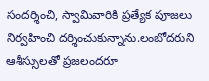సందర్శించి, స్వామివారికి ప్రత్యేక పూజలు నిర్వహించి దర్శించుకున్నాను.లంబోదరుని ఆశీస్సులతో ప్రజలందరూ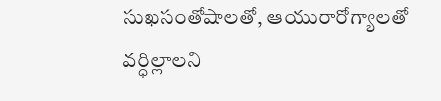సుఖసంతోషాలతో, ఆయురారోగ్యాలతో వర్ధిల్లాలని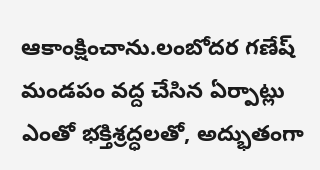ఆకాంక్షించాను.లంబోదర గణేష్ మండపం వద్ద చేసిన ఏర్పాట్లు ఎంతో భక్తిశ్రద్ధలతో, అద్భుతంగా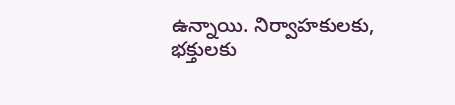ఉన్నాయి. నిర్వాహకులకు, భక్తులకు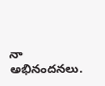నా అభినందనలు.